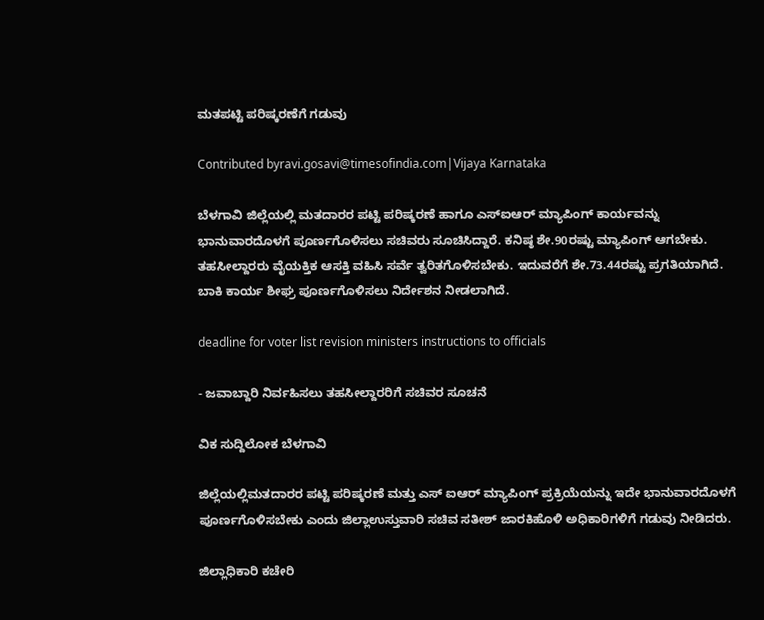ಮತಪಟ್ಟಿ ಪರಿಷ್ಕರಣೆಗೆ ಗಡುವು

Contributed byravi.gosavi@timesofindia.com|Vijaya Karnataka

ಬೆಳಗಾವಿ ಜಿಲ್ಲೆಯಲ್ಲಿ ಮತದಾರರ ಪಟ್ಟಿ ಪರಿಷ್ಕರಣೆ ಹಾಗೂ ಎಸ್‌ಐಆರ್‌ ಮ್ಯಾಪಿಂಗ್‌ ಕಾರ್ಯವನ್ನು ಭಾನುವಾರದೊಳಗೆ ಪೂರ್ಣಗೊಳಿಸಲು ಸಚಿವರು ಸೂಚಿಸಿದ್ದಾರೆ. ಕನಿಷ್ಠ ಶೇ.90ರಷ್ಟು ಮ್ಯಾಪಿಂಗ್‌ ಆಗಬೇಕು. ತಹಸೀಲ್ದಾರರು ವೈಯಕ್ತಿಕ ಆಸಕ್ತಿ ವಹಿಸಿ ಸರ್ವೆ ತ್ವರಿತಗೊಳಿಸಬೇಕು. ಇದುವರೆಗೆ ಶೇ.73.44ರಷ್ಟು ಪ್ರಗತಿಯಾಗಿದೆ. ಬಾಕಿ ಕಾರ್ಯ ಶೀಘ್ರ ಪೂರ್ಣಗೊಳಿಸಲು ನಿರ್ದೇಶನ ನೀಡಲಾಗಿದೆ.

deadline for voter list revision ministers instructions to officials

- ಜವಾಬ್ದಾರಿ ನಿರ್ವಹಿಸಲು ತಹಸೀಲ್ದಾರರಿಗೆ ಸಚಿವರ ಸೂಚನೆ

ವಿಕ ಸುದ್ದಿಲೋಕ ಬೆಳಗಾವಿ

ಜಿಲ್ಲೆಯಲ್ಲಿಮತದಾರರ ಪಟ್ಟಿ ಪರಿಷ್ಕರಣೆ ಮತ್ತು ಎಸ್ ಐಆರ್ ಮ್ಯಾಪಿಂಗ್ ಪ್ರಕ್ರಿಯೆಯನ್ನು ಇದೇ ಭಾನುವಾರದೊಳಗೆ ಪೂರ್ಣಗೊಳಿಸಬೇಕು ಎಂದು ಜಿಲ್ಲಾಉಸ್ತುವಾರಿ ಸಚಿವ ಸತೀಶ್ ಜಾರಕಿಹೊಳಿ ಅಧಿಕಾರಿಗಳಿಗೆ ಗಡುವು ನೀಡಿದರು.

ಜಿಲ್ಲಾಧಿಕಾರಿ ಕಚೇರಿ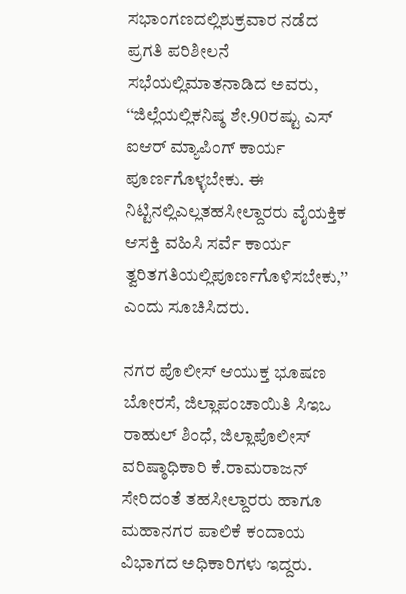ಸಭಾಂಗಣದಲ್ಲಿಶುಕ್ರವಾರ ನಡೆದ ಪ್ರಗತಿ ಪರಿಶೀಲನೆ ಸಭೆಯಲ್ಲಿಮಾತನಾಡಿದ ಅವರು, ‘‘ಜಿಲ್ಲೆಯಲ್ಲಿಕನಿಷ್ಠ ಶೇ.90ರಷ್ಟು ಎಸ್ ಐಆರ್ ಮ್ಯಾಪಿಂಗ್ ಕಾರ್ಯ ಪೂರ್ಣಗೊಳ್ಳಬೇಕು. ಈ ನಿಟ್ಟಿನಲ್ಲಿಎಲ್ಲತಹಸೀಲ್ದಾರರು ವೈಯಕ್ತಿಕ ಆಸಕ್ತಿ ವಹಿಸಿ ಸರ್ವೆ ಕಾರ್ಯ ತ್ವರಿತಗತಿಯಲ್ಲಿಪೂರ್ಣಗೊಳಿಸಬೇಕು,’’ ಎಂದು ಸೂಚಿಸಿದರು.

ನಗರ ಪೊಲೀಸ್ ಆಯುಕ್ತ ಭೂಷಣ ಬೋರಸೆ, ಜಿಲ್ಲಾಪಂಚಾಯಿತಿ ಸಿಇಒ ರಾಹುಲ್ ಶಿಂಧೆ, ಜಿಲ್ಲಾಪೊಲೀಸ್ ವರಿಷ್ಠಾಧಿಕಾರಿ ಕೆ.ರಾಮರಾಜನ್ ಸೇರಿದಂತೆ ತಹಸೀಲ್ದಾರರು ಹಾಗೂ ಮಹಾನಗರ ಪಾಲಿಕೆ ಕಂದಾಯ ವಿಭಾಗದ ಅಧಿಕಾರಿಗಳು ಇದ್ದರು.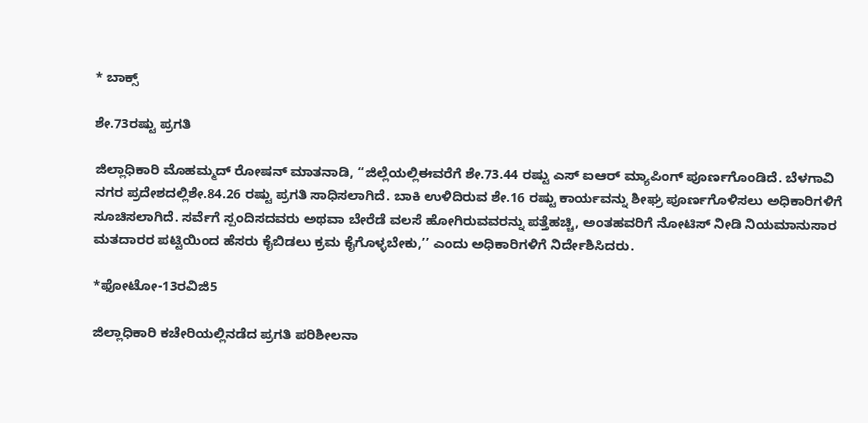* ಬಾಕ್ಸ್

ಶೇ.73ರಷ್ಟು ಪ್ರಗತಿ

ಜಿಲ್ಲಾಧಿಕಾರಿ ಮೊಹಮ್ಮದ್ ರೋಷನ್ ಮಾತನಾಡಿ, ‘‘ಜಿಲ್ಲೆಯಲ್ಲಿಈವರೆಗೆ ಶೇ.73.44 ರಷ್ಟು ಎಸ್ ಐಆರ್ ಮ್ಯಾಪಿಂಗ್ ಪೂರ್ಣಗೊಂಡಿದೆ. ಬೆಳಗಾವಿ ನಗರ ಪ್ರದೇಶದಲ್ಲಿಶೇ.84.26 ರಷ್ಟು ಪ್ರಗತಿ ಸಾಧಿಸಲಾಗಿದೆ. ಬಾಕಿ ಉಳಿದಿರುವ ಶೇ.16 ರಷ್ಟು ಕಾರ್ಯವನ್ನು ಶೀಘ್ರ ಪೂರ್ಣಗೊಳಿಸಲು ಅಧಿಕಾರಿಗಳಿಗೆ ಸೂಚಿಸಲಾಗಿದೆ. ಸರ್ವೆಗೆ ಸ್ಪಂದಿಸದವರು ಅಥವಾ ಬೇರೆಡೆ ವಲಸೆ ಹೋಗಿರುವವರನ್ನು ಪತ್ತೆಹಚ್ಚಿ, ಅಂತಹವರಿಗೆ ನೋಟಿಸ್ ನೀಡಿ ನಿಯಮಾನುಸಾರ ಮತದಾರರ ಪಟ್ಟಿಯಿಂದ ಹೆಸರು ಕೈಬಿಡಲು ಕ್ರಮ ಕೈಗೊಳ್ಳಬೇಕು,’’ ಎಂದು ಅಧಿಕಾರಿಗಳಿಗೆ ನಿರ್ದೇಶಿಸಿದರು.

*ಫೋಟೋ-13ರವಿಜಿ5

ಜಿಲ್ಲಾಧಿಕಾರಿ ಕಚೇರಿಯಲ್ಲಿನಡೆದ ಪ್ರಗತಿ ಪರಿಶೀಲನಾ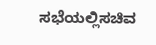ಸಭೆಯಲ್ಲಿಸಚಿವ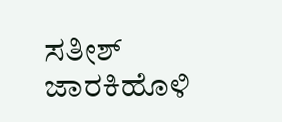ಸತೀಶ್ ಜಾರಕಿಹೊಳಿ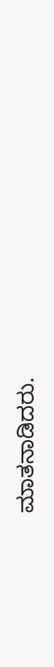ಮಾತನಾಡಿದರು.